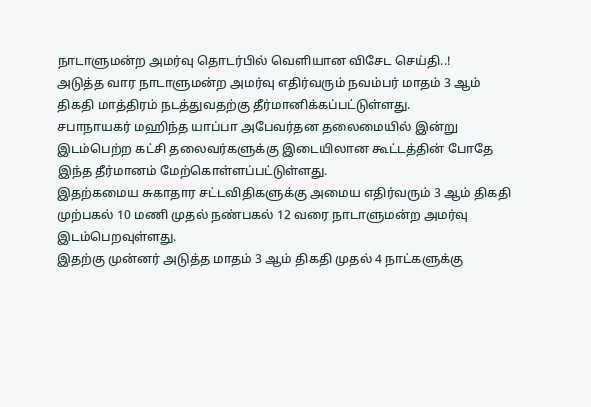நாடாளுமன்ற அமர்வு தொடர்பில் வெளியான விசேட செய்தி..!
அடுத்த வார நாடாளுமன்ற அமர்வு எதிர்வரும் நவம்பர் மாதம் 3 ஆம் திகதி மாத்திரம் நடத்துவதற்கு தீர்மானிக்கப்பட்டுள்ளது.
சபாநாயகர் மஹிந்த யாப்பா அபேவர்தன தலைமையில் இன்று இடம்பெற்ற கட்சி தலைவர்களுக்கு இடையிலான கூட்டத்தின் போதே இந்த தீர்மானம் மேற்கொள்ளப்பட்டுள்ளது.
இதற்கமைய சுகாதார சட்டவிதிகளுக்கு அமைய எதிர்வரும் 3 ஆம் திகதி முற்பகல் 10 மணி முதல் நண்பகல் 12 வரை நாடாளுமன்ற அமர்வு இடம்பெறவுள்ளது.
இதற்கு முன்னர் அடுத்த மாதம் 3 ஆம் திகதி முதல் 4 நாட்களுக்கு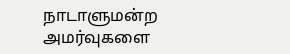நாடாளுமன்ற அமர்வுகளை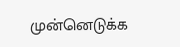முன்னெடுக்க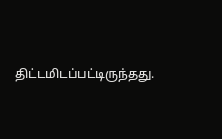திட்டமிடப்பட்டிருந்தது.